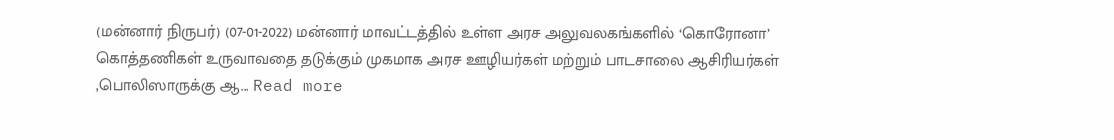(மன்னார் நிருபர்) (07-01-2022) மன்னார் மாவட்டத்தில் உள்ள அரச அலுவலகங்களில் ‘கொரோனா’ கொத்தணிகள் உருவாவதை தடுக்கும் முகமாக அரச ஊழியர்கள் மற்றும் பாடசாலை ஆசிரியர்கள் ,பொலிஸாருக்கு ஆ... Read more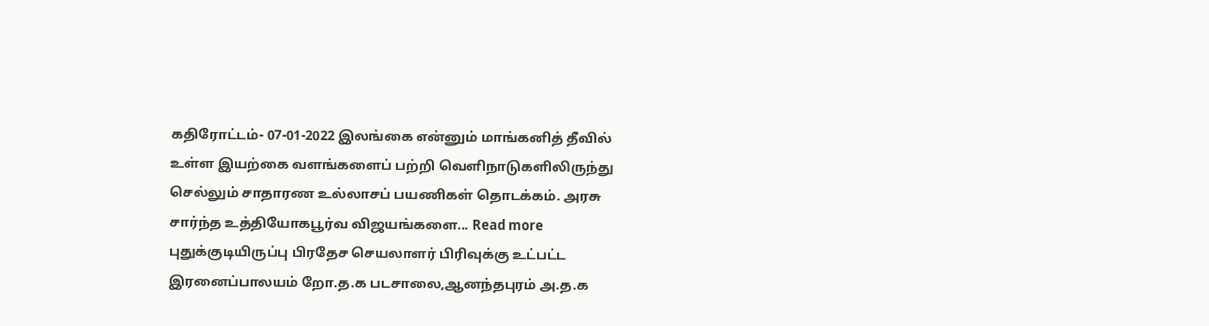கதிரோட்டம்- 07-01-2022 இலங்கை என்னும் மாங்கனித் தீவில் உள்ள இயற்கை வளங்களைப் பற்றி வெளிநாடுகளிலிருந்து செல்லும் சாதாரண உல்லாசப் பயணிகள் தொடக்கம். அரசு சார்ந்த உத்தியோகபூர்வ விஜயங்களை... Read more
புதுக்குடியிருப்பு பிரதேச செயலாளர் பிரிவுக்கு உட்பட்ட இரனைப்பாலயம் றோ.த.க படசாலை,ஆனந்தபுரம் அ.த.க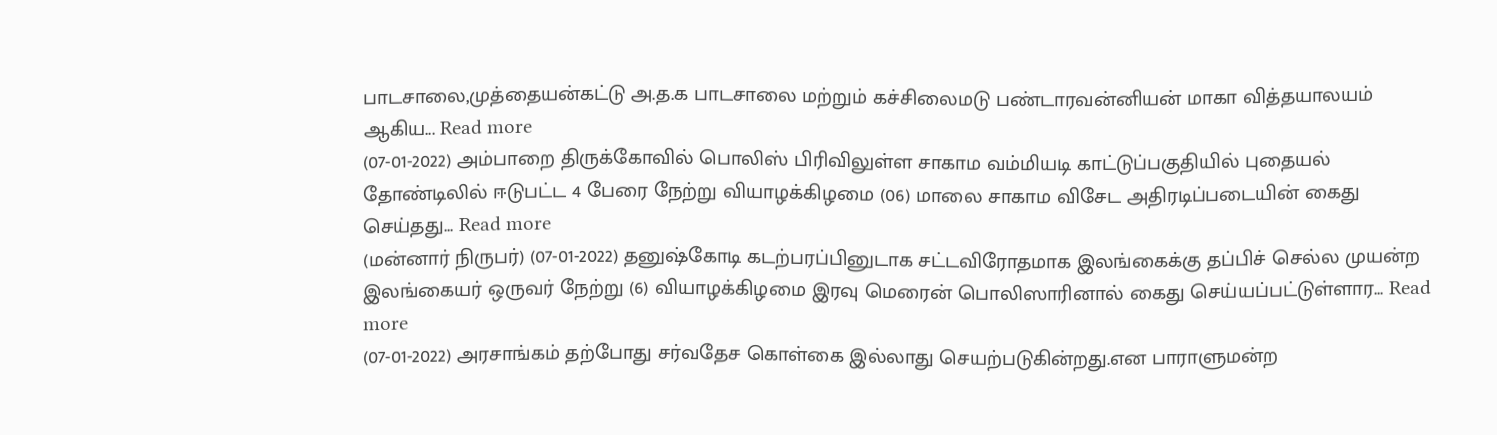பாடசாலை,முத்தையன்கட்டு அ.த.க பாடசாலை மற்றும் கச்சிலைமடு பண்டாரவன்னியன் மாகா வித்தயாலயம் ஆகிய... Read more
(07-01-2022) அம்பாறை திருக்கோவில் பொலிஸ் பிரிவிலுள்ள சாகாம வம்மியடி காட்டுப்பகுதியில் புதையல் தோண்டிலில் ஈடுபட்ட 4 பேரை நேற்று வியாழக்கிழமை (06) மாலை சாகாம விசேட அதிரடிப்படையின் கைது செய்தது... Read more
(மன்னார் நிருபர்) (07-01-2022) தனுஷ்கோடி கடற்பரப்பினுடாக சட்டவிரோதமாக இலங்கைக்கு தப்பிச் செல்ல முயன்ற இலங்கையர் ஒருவர் நேற்று (6) வியாழக்கிழமை இரவு மெரைன் பொலிஸாரினால் கைது செய்யப்பட்டுள்ளார... Read more
(07-01-2022) அரசாங்கம் தற்போது சர்வதேச கொள்கை இல்லாது செயற்படுகின்றது.என பாராளுமன்ற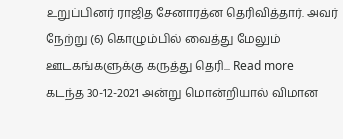உறுப்பினர் ராஜித சேனாரத்ன தெரிவித்தார். அவர் நேற்று (6) கொழும்பில் வைத்து மேலும் ஊடகங்களுக்கு கருத்து தெரி... Read more
கடந்த 30-12-2021 அன்று மொன்றியால் விமான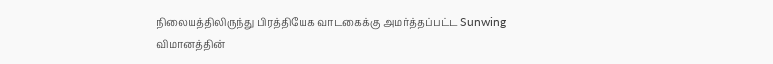நிலையத்திலிருந்து பிரத்தியேக வாடகைக்கு அமர்த்தப்பட்ட Sunwing விமானத்தின்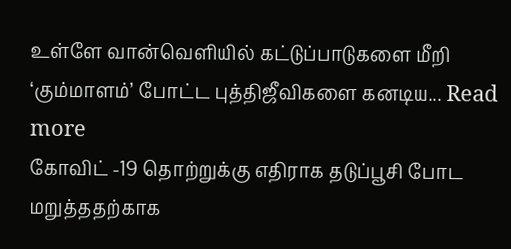உள்ளே வான்வெளியில் கட்டுப்பாடுகளை மீறி ‘கும்மாளம்’ போட்ட புத்திஜீவிகளை கனடிய... Read more
கோவிட் -19 தொற்றுக்கு எதிராக தடுப்பூசி போட மறுத்ததற்காக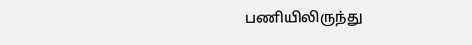பணியிலிருந்து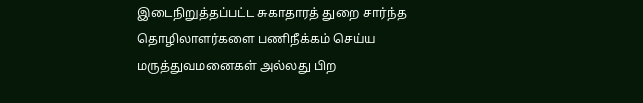இடைநிறுத்தப்பட்ட சுகாதாரத் துறை சார்ந்த தொழிலாளர்களை பணிநீக்கம் செய்ய மருத்துவமனைகள் அல்லது பிற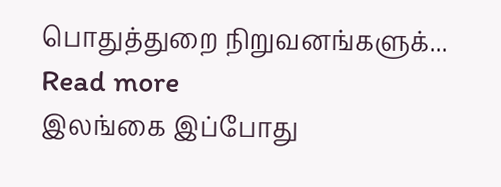பொதுத்துறை நிறுவனங்களுக்... Read more
இலங்கை இப்போது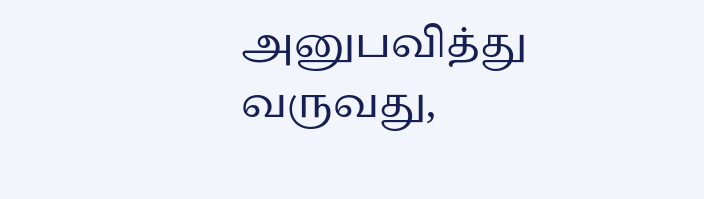அனுபவித்து வருவது,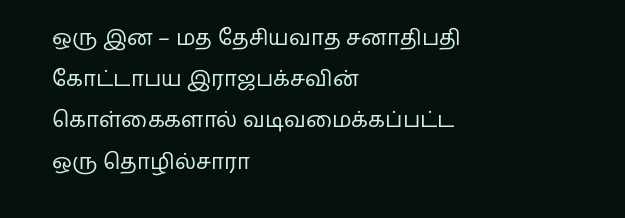ஒரு இன – மத தேசியவாத சனாதிபதி கோட்டாபய இராஜபக்சவின் கொள்கைகளால் வடிவமைக்கப்பட்ட ஒரு தொழில்சாரா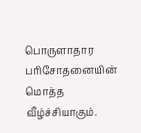பொருளாதார பரிசோதனையின் மொத்த வீழ்ச்சியாகும்.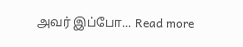அவர் இப்போ... Read more